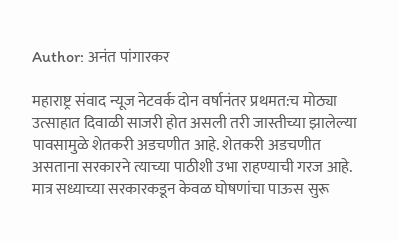Author: अनंत पांगारकर

महाराष्ट्र संवाद न्यूज नेटवर्क दोन वर्षानंतर प्रथमत:च मोठ्या उत्साहात दिवाळी साजरी होत असली तरी जास्तीच्या झालेल्या पावसामुळे शेतकरी अडचणीत आहे. शेतकरी अडचणीत असताना सरकारने त्याच्या पाठीशी उभा राहण्याची गरज आहे. मात्र सध्याच्या सरकारकडून केवळ घोषणांचा पाऊस सुरू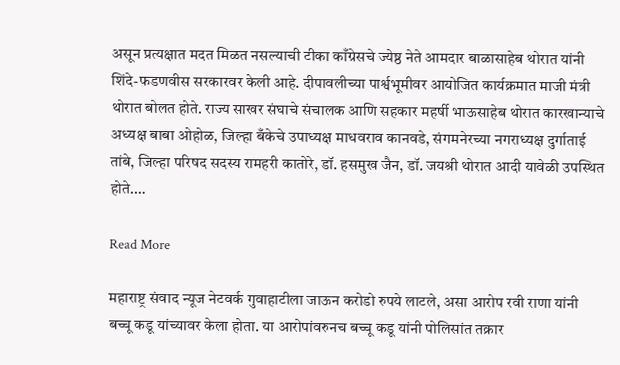असून प्रत्यक्षात मदत मिळत नसल्याची टीका काँग्रेसचे ज्येष्ठ नेते आमदार बाळासाहेब थोरात यांनी शिंदे-फडणवीस सरकारवर केली आहे. दीपावलीच्या पार्श्वभूमीवर आयोजित कार्यक्रमात माजी मंत्री थोरात बोलत होते. राज्य साखर संघाचे संचालक आणि सहकार महर्षी भाऊसाहेब थोरात कारखान्याचे अध्यक्ष बाबा ओहोळ, जिल्हा बँकेचे उपाध्यक्ष माधवराव कानवडे, संगमनेरच्या नगराध्यक्ष दुर्गाताई तांबे, जिल्हा परिषद सदस्य रामहरी कातोरे, डॉ. हसमुख जैन, डॉ. जयश्री थोरात आदी यावेळी उपस्थित होते.…

Read More

महाराष्ट्र संवाद न्यूज नेटवर्क गुवाहाटीला जाऊन करोडो रुपये लाटले, असा आरोप रवी राणा यांनी बच्चू कडू यांच्यावर केला होता. या आरोपांवरुनच बच्चू कडू यांनी पोलिसांत तक्रार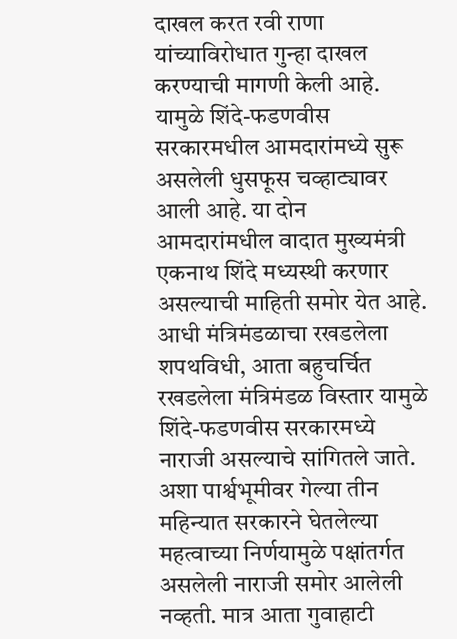दाखल करत रवी राणा यांच्याविरोधात गुन्हा दाखल करण्याची मागणी केली आहे. यामुळे शिंदे-फडणवीस सरकारमधील आमदारांमध्ये सुरू असलेली धुसफूस चव्हाट्यावर आली आहे. या दोन आमदारांमधील वादात मुख्यमंत्री एकनाथ शिंदे मध्यस्थी करणार असल्याची माहिती समोर येत आहे. आधी मंत्रिमंडळाचा रखडलेला शपथविधी, आता बहुचर्चित रखडलेला मंत्रिमंडळ विस्तार यामुळे शिंदे-फडणवीस सरकारमध्ये नाराजी असल्याचे सांगितले जाते. अशा पार्श्वभूमीवर गेल्या तीन महिन्यात सरकारने घेतलेल्या महत्वाच्या निर्णयामुळे पक्षांतर्गत असलेली नाराजी समोर आलेली नव्हती. मात्र आता गुवाहाटी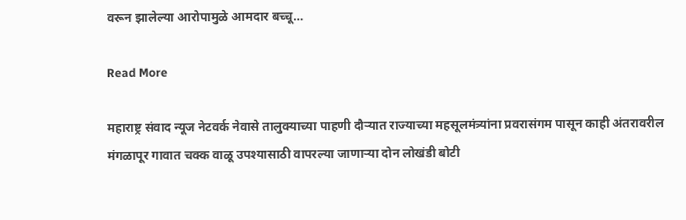वरून झालेल्या आरोपामुळे आमदार बच्चू…

Read More

महाराष्ट्र संवाद न्यूज नेटवर्क नेवासे तालुक्याच्या पाहणी दौऱ्यात राज्याच्या महसूलमंत्र्यांना प्रवरासंगम पासून काही अंतरावरील मंगळापूर गावात चक्क वाळू उपश्यासाठी वापरल्या जाणाऱ्या दोन लोखंडी बोटी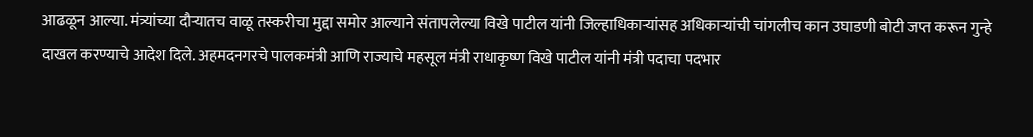आढळून आल्या. मंत्र्यांच्या दौऱ्यातच वाळू तस्करीचा मुद्दा समोर आल्याने संतापलेल्या विखे पाटील यांनी जिल्हाधिकाऱ्यांसह अधिकाऱ्यांची चांगलीच कान उघाडणी बोटी जप्त करून गुन्हे दाखल करण्याचे आदेश दिले. अहमदनगरचे पालकमंत्री आणि राज्याचे महसूल मंत्री राधाकृष्ण विखे पाटील यांनी मंत्री पदाचा पदभार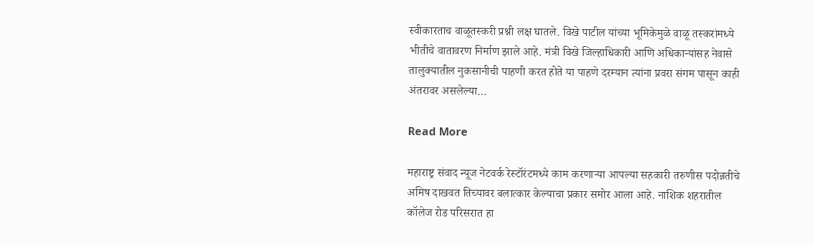स्वीकारताच वाळूतस्करी प्रश्नी लक्ष घातले. विखे पाटील यांच्या भूमिकेमुळे वाळू तस्करांमध्ये भीतीचे वातावरण निर्माण झाले आहे. मंत्री विखे जिल्हाधिकारी आणि अधिकाऱ्यांसह नेवासे तालुक्यातील नुकसानीची पाहणी करत होते या पाहणे दरम्यान त्यांना प्रवरा संगम पासून काही अंतरावर असलेल्या…

Read More

महाराष्ट्र संवाद न्यूज नेटवर्क रेस्टॉरंटमध्ये काम करणाऱ्या आपल्या सहकारी तरुणीस पदोन्नतीचे अमिष दाखवत तिच्यावर बलात्कार केल्याचा प्रकार समोर आला आहे. नाशिक शहरातील कॉलेज रोड परिसरात हा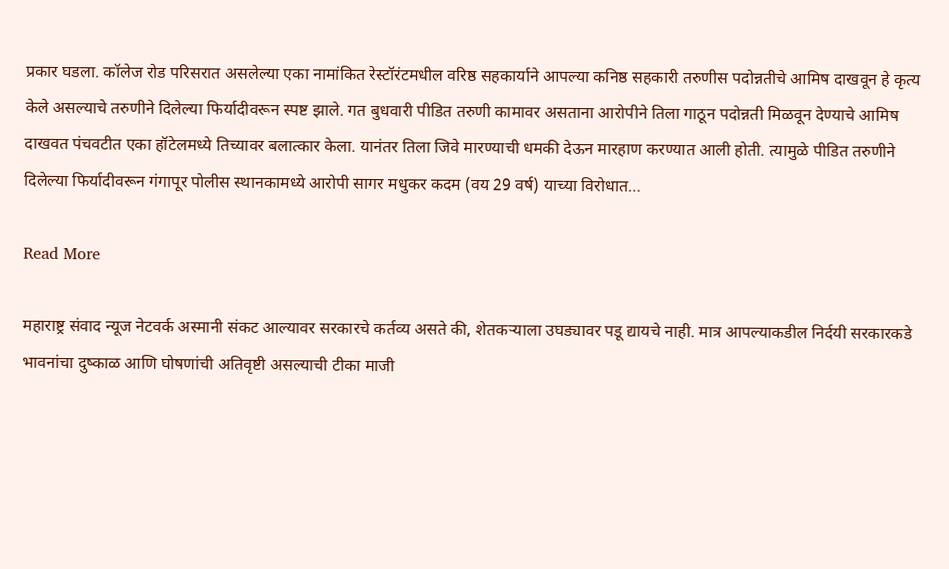प्रकार घडला. कॉलेज रोड परिसरात असलेल्या एका नामांकित रेस्टॉरंटमधील वरिष्ठ सहकार्याने आपल्या कनिष्ठ सहकारी तरुणीस पदोन्नतीचे आमिष दाखवून हे कृत्य केले असल्याचे तरुणीने दिलेल्या फिर्यादीवरून स्पष्ट झाले. गत बुधवारी पीडित तरुणी कामावर असताना आरोपीने तिला गाठून पदोन्नती मिळवून देण्याचे आमिष दाखवत पंचवटीत एका हॉटेलमध्ये तिच्यावर बलात्कार केला. यानंतर तिला जिवे मारण्याची धमकी देऊन मारहाण करण्यात आली होती. त्यामुळे पीडित तरुणीने दिलेल्या फिर्यादीवरून गंगापूर पोलीस स्थानकामध्ये आरोपी सागर मधुकर कदम (वय 29 वर्ष) याच्या विरोधात…

Read More

महाराष्ट्र संवाद न्यूज नेटवर्क अस्मानी संकट आल्यावर सरकारचे कर्तव्य असते की, शेतकऱ्याला उघड्यावर पडू द्यायचे नाही. मात्र आपल्याकडील निर्दयी सरकारकडे भावनांचा दुष्काळ आणि घोषणांची अतिवृष्टी असल्याची टीका माजी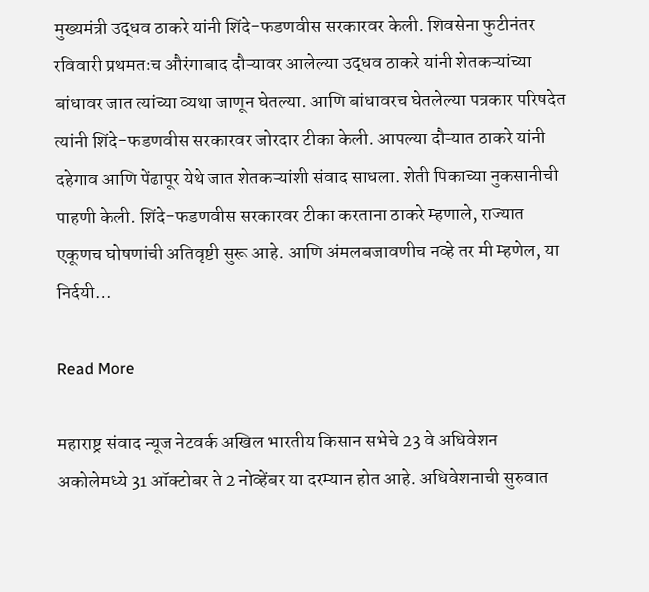मुख्यमंत्री उद्धव ठाकरे यांनी शिंदे-फडणवीस सरकारवर केली. शिवसेना फुटीनंतर रविवारी प्रथमतःच औरंगाबाद दौऱ्यावर आलेल्या उद्धव ठाकरे यांनी शेतकऱ्यांच्या बांधावर जात त्यांच्या व्यथा जाणून घेतल्या. आणि बांधावरच घेतलेल्या पत्रकार परिषदेत त्यांनी शिंदे-फडणवीस सरकारवर जोरदार टीका केली. आपल्या दौऱ्यात ठाकरे यांनी दहेगाव आणि पेंढापूर येथे जात शेतकऱ्यांशी संवाद साधला. शेती पिकाच्या नुकसानीची पाहणी केली. शिंदे-फडणवीस सरकारवर टीका करताना ठाकरे म्हणाले, राज्यात एकूणच घोषणांची अतिवृष्टी सुरू आहे. आणि अंमलबजावणीच नव्हे तर मी म्हणेल, या निर्दयी…

Read More

महाराष्ट्र संवाद न्यूज नेटवर्क अखिल भारतीय किसान सभेचे 23 वे अधिवेशन अकोलेमध्ये 31 ऑक्टोबर ते 2 नोव्हेंबर या दरम्यान होत आहे. अधिवेशनाची सुरुवात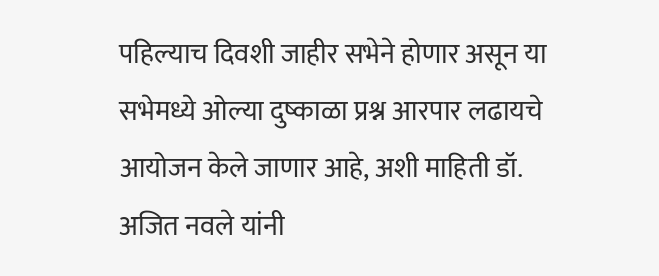पहिल्याच दिवशी जाहीर सभेने होणार असून या सभेमध्ये ओल्या दुष्काळा प्रश्न आरपार लढायचे आयोजन केले जाणार आहे, अशी माहिती डॉ. अजित नवले यांनी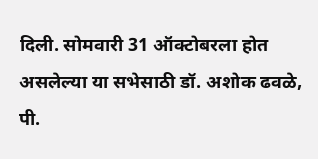दिली. सोमवारी 31 ऑक्टोबरला होत असलेल्या या सभेसाठी डॉ. अशोक ढवळे, पी.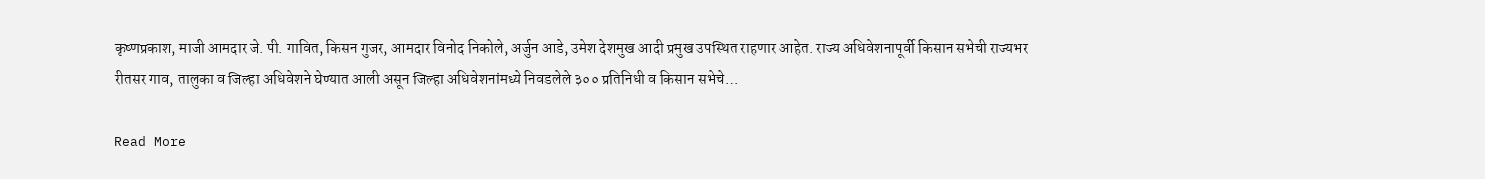कृष्णप्रकाश, माजी आमदार जे. पी. गावित, किसन गुजर, आमदार विनोद निकोले, अर्जुन आडे, उमेश देशमुख आदी प्रमुख उपस्थित राहणार आहेत. राज्य अधिवेशनापूर्वी किसान सभेची राज्यभर रीतसर गाव, तालुका व जिल्हा अधिवेशने घेण्यात आली असून जिल्हा अधिवेशनांमध्ये निवडलेले ३०० प्रतिनिधी व किसान सभेचे…

Read More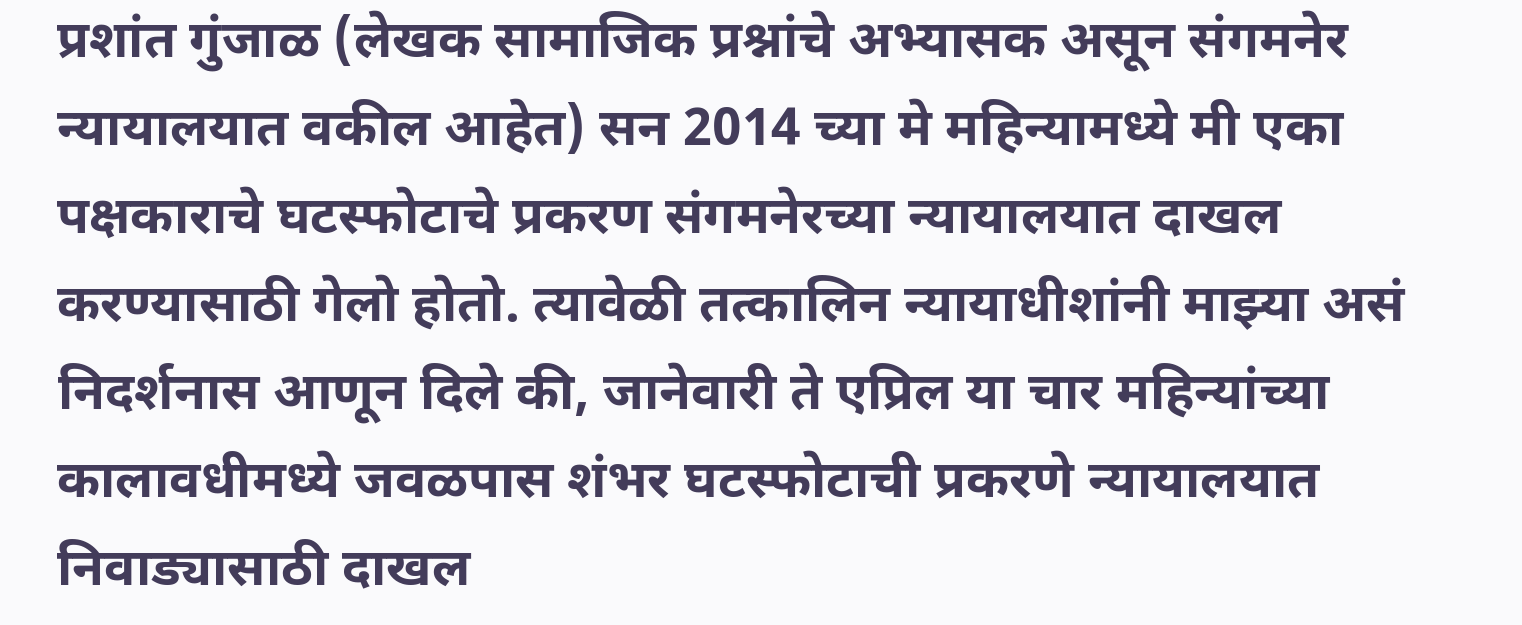प्रशांत गुंजाळ (लेखक सामाजिक प्रश्नांचे अभ्यासक असून संगमनेर न्यायालयात वकील आहेत) सन 2014 च्या मे महिन्यामध्ये मी एका पक्षकाराचे घटस्फोटाचे प्रकरण संगमनेरच्या न्यायालयात दाखल करण्यासाठी गेलो होतो. त्यावेळी तत्कालिन न्यायाधीशांनी माझ्या असं निदर्शनास आणून दिले की, जानेवारी ते एप्रिल या चार महिन्यांच्या कालावधीमध्ये जवळपास शंभर घटस्फोटाची प्रकरणे न्यायालयात निवाड्यासाठी दाखल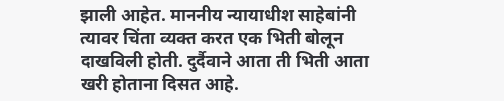झाली आहेत. माननीय न्यायाधीश साहेबांनी त्यावर चिंता व्यक्त करत एक भिती बोलून दाखविली होती. दुर्दैवाने आता ती भिती आता खरी होताना दिसत आहे.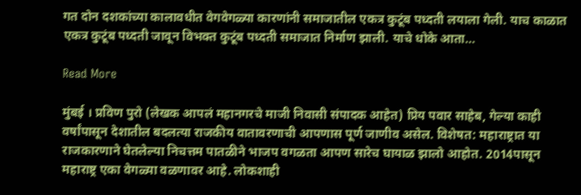गत दोन दशकांच्या कालावधीत वेगवेगळ्या कारणांनी समाजातील एकत्र कुटूंब पध्दती लयाला गेली. याच काळात एकत्र कुटूंब पध्दती जावून विभक्त कुटूंब पध्दती समाजात निर्माण झाली. याचे धोके आता…

Read More

मुंबई । प्रविण पुरो (लेखक आपलं महानगरचे माजी निवासी संपादक आहेत) प्रिय पवार साहेब, गेल्या काही वर्षांपासून देशातील बदलत्या राजकीय वातावरणाची आपणास पूर्ण जाणीव असेल. विशेषत: महाराष्ट्रात या राजकारणाने घेतलेल्या निचत्तम पातळीने भाजप वगळता आपण सारेच घायाळ झालो आहोत. 2014पासून महाराष्ट्र एका वेगळ्या वळणावर आहे. लोकशाही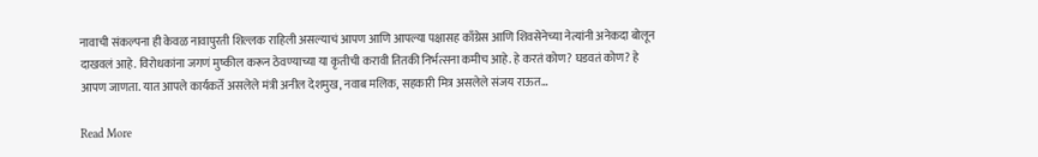नावाची संकल्पना ही केवळ नावापुरती शिल्लक राहिली असल्याचं आपण आणि आपल्या पक्षासह काँग्रेस आणि शिवसेनेच्या नेत्यांनी अनेकदा बोलून दाखवलं आहे. विरोधकांना जगणं मुष्कील करून ठेवण्याच्या या कृतीची करावी तितकी निर्भत्सना कमीच आहे. हे करतं कोण? घडवतं कोण? हे आपण जाणता. यात आपले कार्यकर्ते असलेले मंत्री अनील देशमुख, नवाब मलिक, सहकारी मित्र असलेले संजय राऊत…

Read More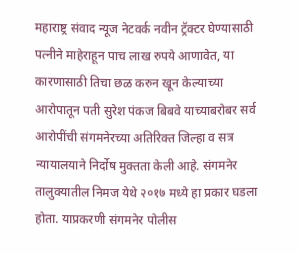महाराष्ट्र संवाद न्यूज नेटवर्क नवीन ट्रॅक्टर घेण्यासाठी पत्नीने माहेराहून पाच लाख रुपये आणावेत, या कारणासाठी तिचा छळ करुन खून केल्याच्या आरोपातून पती सुरेश पंकज बिबवे याच्याबरोबर सर्व आरोपींची संगमनेरच्या अतिरिक्त जिल्हा व सत्र न्यायालयाने निर्दोष मुक्तता केली आहे. संगमनेर तालुक्यातील निमज येथे २०१७ मध्ये हा प्रकार घडला होता. याप्रकरणी संगमनेर पोलीस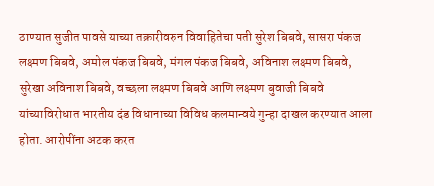ठाण्यात सुजीत पावसे याच्या तक्रारीवरुन विवाहितेचा पती सुरेश बिबवे, सासरा पंकज लक्ष्मण बिबवे, अमोल पंकज बिबवे, मंगल पंकज बिबवे, अविनाश लक्ष्मण बिबवे, सुरेखा अविनाश बिबवे, वच्छला लक्ष्मण बिबवे आणि लक्ष्मण बुवाजी बिबवे यांच्याविरोधात भारतीय दंड विधानाच्या विविध कलमान्वये गुन्हा दाखल करण्यात आला होता. आरोपींना अटक करत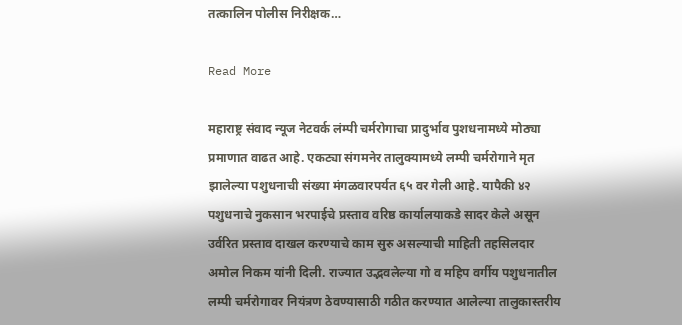तत्कालिन पोलीस निरीक्षक…

Read More

महाराष्ट्र संवाद न्यूज नेटवर्क लंम्पी चर्मरोगाचा प्रादुर्भाव पुशधनामध्ये मोठ्या प्रमाणात वाढत आहे. एकट्या संगमनेर तालुक्यामध्ये लम्पी चर्मरोगाने मृत झालेल्या पशुधनाची संख्या मंगळवारपर्यत ६५ वर गेली आहे. यापैकी ४२ पशुधनाचे नुकसान भरपाईचे प्रस्ताव वरिष्ठ कार्यालयाकडे सादर केले असून उर्वरित प्रस्ताव दाखल करण्याचे काम सुरु असल्याची माहिती तहसिलदार अमोल निकम यांनी दिली. राज्यात उद्भवलेल्या गो व महिप वर्गीय पशुधनातील लम्पी चर्मरोगावर नियंत्रण ठेवण्यासाठी गठीत करण्यात आलेल्या तालुकास्तरीय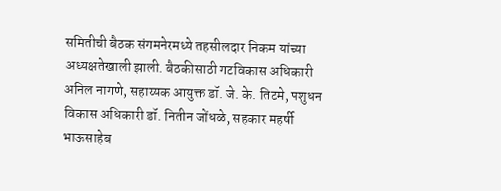समितीची बैठक संगमनेरमध्ये तहसीलदार निकम यांच्या अध्यक्षतेखाली झाली. बैठकीसाठी गटविकास अधिकारी अनिल नागणे, सहाय्यक आयुक्त डॉ. जे. के. तिटमे, पशुधन विकास अधिकारी डॉ. नितीन जोंधळे, सहकार महर्षी भाऊसाहेब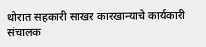थोरात सहकारी साखर कारखान्याचे कार्यकारी संचालक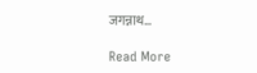जगन्नाथ…

Read More